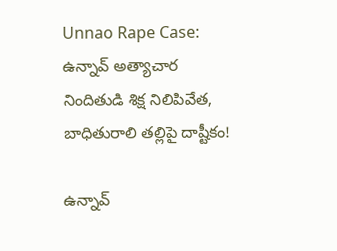Unnao Rape Case: ఉన్నావ్‌ అత్యాచార నిందితుడి శిక్ష నిలిపివేత, బాధితురాలి తల్లిపై దాష్టీకం!

ఉన్నావ్‌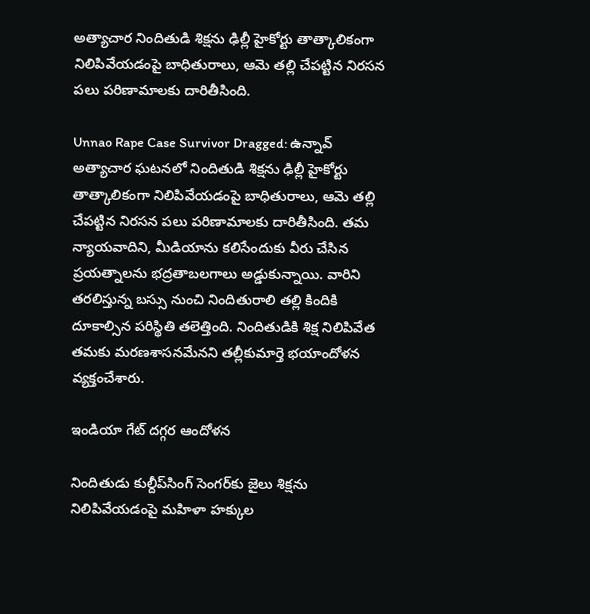అత్యాచార నిందితుడి శిక్షను ఢిల్లీ హైకోర్టు తాత్కాలికంగా నిలిపివేయడంపై బాధితురాలు, ఆమె తల్లి చేపట్టిన నిరసన పలు పరిణామాలకు దారితీసింది.

Unnao Rape Case Survivor Dragged: ఉన్నావ్‌ అత్యాచార ఘటనలో నిందితుడి శిక్షను ఢిల్లీ హైకోర్టు తాత్కాలికంగా నిలిపివేయడంపై బాధితురాలు, ఆమె తల్లి చేపట్టిన నిరసన పలు పరిణామాలకు దారితీసింది. తమ న్యాయవాదిని, మీడియాను కలిసేందుకు వీరు చేసిన ప్రయత్నాలను భద్రతాబలగాలు అడ్డుకున్నాయి. వారిని తరలిస్తున్న బస్సు నుంచి నిందితురాలి తల్లి కిందికి దూకాల్సిన పరిస్థితి తలెత్తింది. నిందితుడికి శిక్ష నిలిపివేత తమకు మరణశాసనమేనని తల్లీకుమార్తె భయాందోళన వ్యక్తంచేశారు.

ఇండియా గేట్ దగ్గర ఆందోళన

నిందితుడు కుల్దీప్‌సింగ్‌ సెంగర్‌కు జైలు శిక్షను నిలిపివేయడంపై మహిళా హక్కుల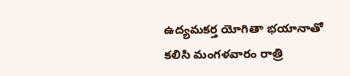ఉద్యమకర్త యోగితా భయానాతో కలిసి మంగళవారం రాత్రి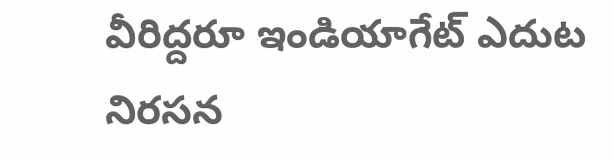వీరిద్దరూ ఇండియాగేట్‌ ఎదుట నిరసన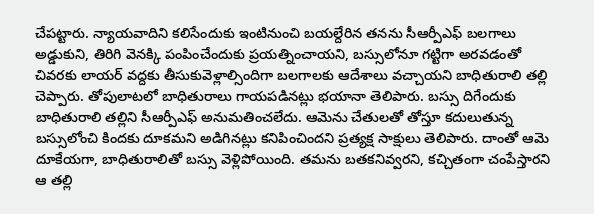చేపట్టారు. న్యాయవాదిని కలిసేందుకు ఇంటినుంచి బయల్దేరిన తనను సీఆర్పీఎఫ్‌ బలగాలు అడ్డుకుని, తిరిగి వెనక్కి పంపించేందుకు ప్రయత్నించాయని, బస్సులోనూ గట్టిగా అరవడంతో చివరకు లాయర్‌ వద్దకు తీసుకువెళ్లాల్సిందిగా బలగాలకు ఆదేశాలు వచ్చాయని బాధితురాలి తల్లి చెప్పారు. తోపులాటలో బాధితురాలు గాయపడినట్లు భయానా తెలిపారు. బస్సు దిగేందుకు బాధితురాలి తల్లిని సీఆర్పీఎఫ్‌ అనుమతించలేదు. ఆమెను చేతులతో తోస్తూ కదులుతున్న బస్సులోంచి కిందకు దూకమని అడిగినట్లు కనిపించిందని ప్రత్యక్ష సాక్షులు తెలిపారు. దాంతో ఆమె దూకేయగా, బాధితురాలితో బస్సు వెళ్లిపోయింది. తమను బతకనివ్వరని, కచ్చితంగా చంపేస్తారని ఆ తల్లి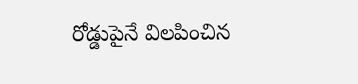రోడ్డుపైనే విలపించిన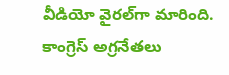వీడియో వైరల్‌గా మారింది. కాంగ్రెస్‌ అగ్రనేతలు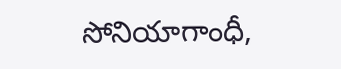సోనియాగాంధీ,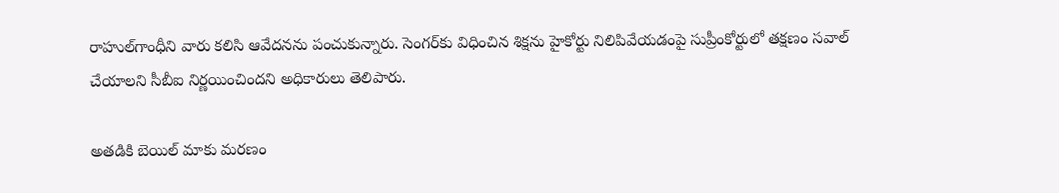రాహుల్‌గాంధీని వారు కలిసి ఆవేదనను పంచుకున్నారు. సెంగర్‌కు విధించిన శిక్షను హైకోర్టు నిలిపివేయడంపై సుప్రీంకోర్టులో తక్షణం సవాల్‌ చేయాలని సీబీఐ నిర్ణయించిందని అధికారులు తెలిపారు.

అతడికి బెయిల్ మాకు మరణం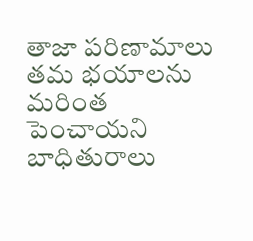తాజా పరిణామాలు తమ భయాలను మరింత పెంచాయని బాధితురాలు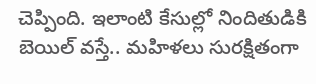చెప్పింది. ఇలాంటి కేసుల్లో నిందితుడికి బెయిల్‌ వస్తే.. మహిళలు సురక్షితంగా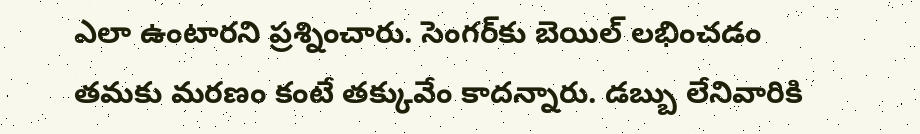ఎలా ఉంటారని ప్రశ్నించారు. సెంగర్‌కు బెయిల్‌ లభించడం తమకు మరణం కంటే తక్కువేం కాదన్నారు. డబ్బు లేనివారికి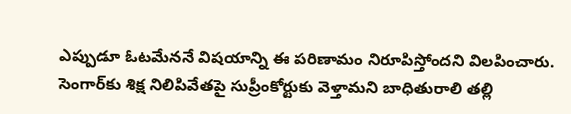ఎప్పుడూ ఓటమేననే విషయాన్ని ఈ పరిణామం నిరూపిస్తోందని విలపించారు. సెంగార్‌కు శిక్ష నిలిపివేతపై సుప్రీంకోర్టుకు వెళ్తామని బాధితురాలి తల్లి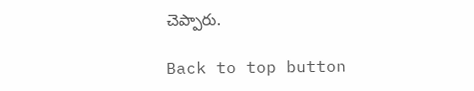చెప్పారు.

Back to top button